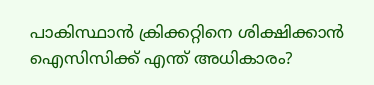പാകിസ്ഥാന്‍ ക്രിക്കറ്റിനെ ശിക്ഷിക്കാന്‍ ഐസിസിക്ക് എന്ത് അധികാരം?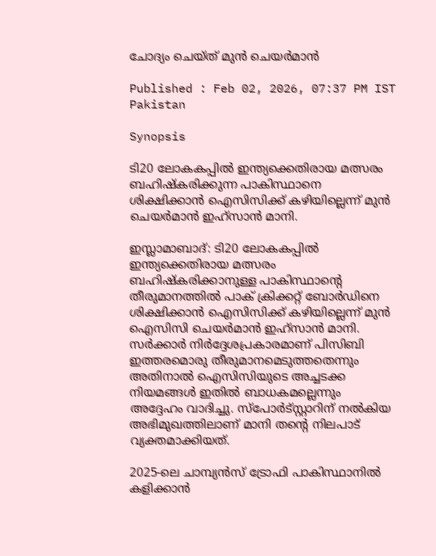ചോദ്യം ചെയ്ത് മുന്‍ ചെയര്‍മാന്‍

Published : Feb 02, 2026, 07:37 PM IST
Pakistan

Synopsis

ടി20 ലോകകപ്പില്‍ ഇന്ത്യക്കെതിരായ മത്സരം ബഹിഷ്‌കരിക്കുന്ന പാകിസ്ഥാനെ ശിക്ഷിക്കാന്‍ ഐസിസിക്ക് കഴിയില്ലെന്ന് മുന്‍ ചെയര്‍മാന്‍ ഇഹ്സാന്‍ മാനി.

ഇസ്ലാമാബാദ്: ടി20 ലോകകപ്പില്‍ ഇന്ത്യക്കെതിരായ മത്സരം ബഹിഷ്‌കരിക്കാനുള്ള പാകിസ്ഥാന്റെ തീരുമാനത്തില്‍ പാക് ക്രിക്കറ്റ് ബോര്‍ഡിനെ ശിക്ഷിക്കാന്‍ ഐസിസിക്ക് കഴിയില്ലെന്ന് മുന്‍ ഐസിസി ചെയര്‍മാന്‍ ഇഹ്സാന്‍ മാനി. സര്‍ക്കാര്‍ നിര്‍ദ്ദേശപ്രകാരമാണ് പിസിബി ഇത്തരമൊരു തീരുമാനമെടുത്തതെന്നും അതിനാല്‍ ഐസിസിയുടെ അച്ചടക്ക നിയമങ്ങള്‍ ഇതില്‍ ബാധകമല്ലെന്നും അദ്ദേഹം വാദിച്ചു. സ്‌പോര്‍ട്സ്റ്റാറിന് നല്‍കിയ അഭിമുഖത്തിലാണ് മാനി തന്റെ നിലപാട് വ്യക്തമാക്കിയത്.

2025-ലെ ചാമ്പ്യന്‍സ് ട്രോഫി പാകിസ്ഥാനില്‍ കളിക്കാന്‍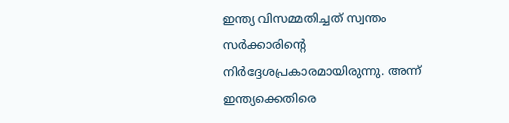ഇന്ത്യ വിസമ്മതിച്ചത് സ്വന്തം സര്‍ക്കാരിന്റെ നിര്‍ദ്ദേശപ്രകാരമായിരുന്നു. അന്ന് ഇന്ത്യക്കെതിരെ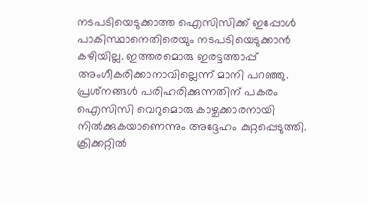നടപടിയെടുക്കാത്ത ഐസിസിക്ക് ഇപ്പോള്‍ പാകിസ്ഥാനെതിരെയും നടപടിയെടുക്കാന്‍ കഴിയില്ല. ഇത്തരമൊരു ഇരട്ടത്താപ്പ് അംഗീകരിക്കാനാവില്ലെന്ന് മാനി പറഞ്ഞു. പ്രശ്‌നങ്ങള്‍ പരിഹരിക്കുന്നതിന് പകരം ഐസിസി വെറുമൊരു കാഴ്ചക്കാരനായി നില്‍ക്കുകയാണെന്നും അദ്ദേഹം കുറ്റപ്പെടുത്തി. ക്രിക്കറ്റില്‍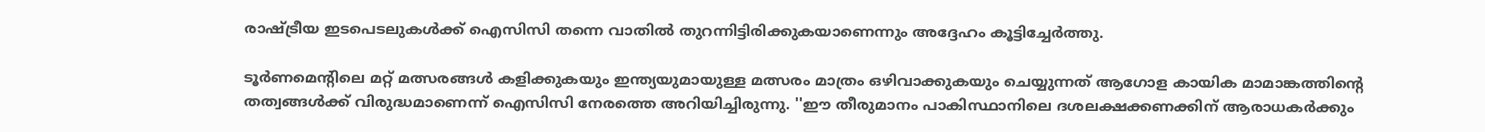രാഷ്ട്രീയ ഇടപെടലുകള്‍ക്ക് ഐസിസി തന്നെ വാതില്‍ തുറന്നിട്ടിരിക്കുകയാണെന്നും അദ്ദേഹം കൂട്ടിച്ചേര്‍ത്തു.

ടൂര്‍ണമെന്റിലെ മറ്റ് മത്സരങ്ങള്‍ കളിക്കുകയും ഇന്ത്യയുമായുള്ള മത്സരം മാത്രം ഒഴിവാക്കുകയും ചെയ്യുന്നത് ആഗോള കായിക മാമാങ്കത്തിന്റെ തത്വങ്ങള്‍ക്ക് വിരുദ്ധമാണെന്ന് ഐസിസി നേരത്തെ അറിയിച്ചിരുന്നു. ''ഈ തീരുമാനം പാകിസ്ഥാനിലെ ദശലക്ഷക്കണക്കിന് ആരാധകര്‍ക്കും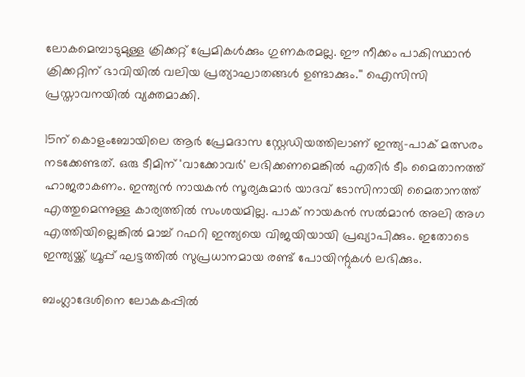ലോകമെമ്പാടുമുള്ള ക്രിക്കറ്റ് പ്രേമികള്‍ക്കും ഗുണകരമല്ല. ഈ നീക്കം പാകിസ്ഥാന്‍ ക്രിക്കറ്റിന് ഭാവിയില്‍ വലിയ പ്രത്യാഘാതങ്ങള്‍ ഉണ്ടാക്കും.'' ഐസിസി പ്രസ്താവനയില്‍ വ്യക്തമാക്കി.

15ന് കൊളംബോയിലെ ആര്‍ പ്രേമദാസ സ്റ്റേഡിയത്തിലാണ് ഇന്ത്യ-പാക് മത്സരം നടക്കേണ്ടത്. ഒരു ടീമിന് 'വാക്കോവര്‍' ലഭിക്കണമെങ്കില്‍ എതിര്‍ ടീം മൈതാനത്ത് ഹാജരാകണം. ഇന്ത്യന്‍ നായകന്‍ സൂര്യകുമാര്‍ യാദവ് ടോസിനായി മൈതാനത്ത് എത്തുമെന്നുള്ള കാര്യത്തില്‍ സംശയമില്ല. പാക് നായകന്‍ സല്‍മാന്‍ അലി അഗ എത്തിയില്ലെങ്കില്‍ മാച്ച് റഫറി ഇന്ത്യയെ വിജയിയായി പ്രഖ്യാപിക്കും. ഇതോടെ ഇന്ത്യയ്ക്ക് ഗ്രൂപ്പ് ഘട്ടത്തില്‍ സുപ്രധാനമായ രണ്ട് പോയിന്റുകള്‍ ലഭിക്കും.

ബംഗ്ലാദേശിനെ ലോകകപ്പില്‍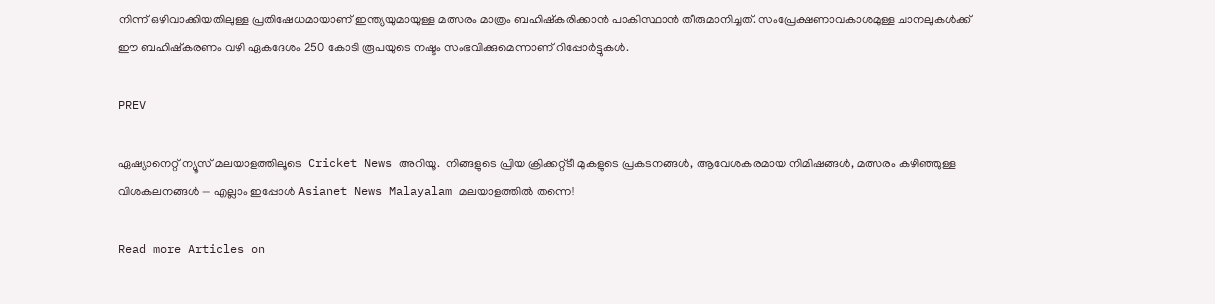നിന്ന് ഒഴിവാക്കിയതിലുള്ള പ്രതിഷേധമായാണ് ഇന്ത്യയുമായുള്ള മത്സരം മാത്രം ബഹിഷ്‌കരിക്കാന്‍ പാകിസ്ഥാന്‍ തീരുമാനിച്ചത്. സംപ്രേക്ഷണാവകാശമുള്ള ചാനലുകള്‍ക്ക് ഈ ബഹിഷ്‌കരണം വഴി ഏകദേശം 250 കോടി രൂപയുടെ നഷ്ടം സംഭവിക്കുമെന്നാണ് റിപ്പോര്‍ട്ടുകള്‍.

PREV

ഏഷ്യാനെറ്റ് ന്യൂസ് മലയാളത്തിലൂടെ  Cricket News അറിയൂ.  നിങ്ങളുടെ പ്രിയ ക്രിക്കറ്റ്ടീ മുകളുടെ പ്രകടനങ്ങൾ, ആവേശകരമായ നിമിഷങ്ങൾ, മത്സരം കഴിഞ്ഞുള്ള വിശകലനങ്ങൾ — എല്ലാം ഇപ്പോൾ Asianet News Malayalam മലയാളത്തിൽ തന്നെ!

Read more Articles on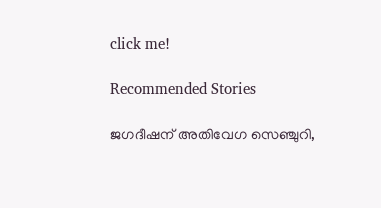click me!

Recommended Stories

ജഗദീഷന് അതിവേഗ സെഞ്ചുറി,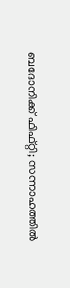ബദോനിക്ക് ഫിഫ്റ്റി; സന്നാഹത്തില്‍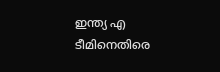ഇന്ത്യ എ ടീമിനെതിരെ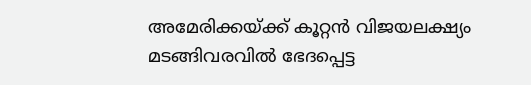അമേരിക്കയ്ക്ക് കൂറ്റന്‍ വിജയലക്ഷ്യം
മടങ്ങിവരവില്‍ ഭേദപ്പെട്ട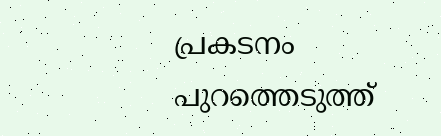പ്രകടനം പുറത്തെടുത്ത്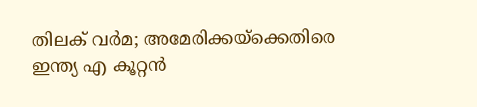തിലക് വര്‍മ; അമേരിക്കയ്‌ക്കെതിരെ ഇന്ത്യ എ കൂറ്റന്‍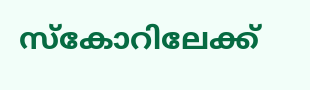സ്‌കോറിലേക്ക്